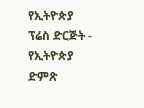የኢትዮጵያ ፕሬስ ድርጅት - የኢትዮጵያ ድምጽ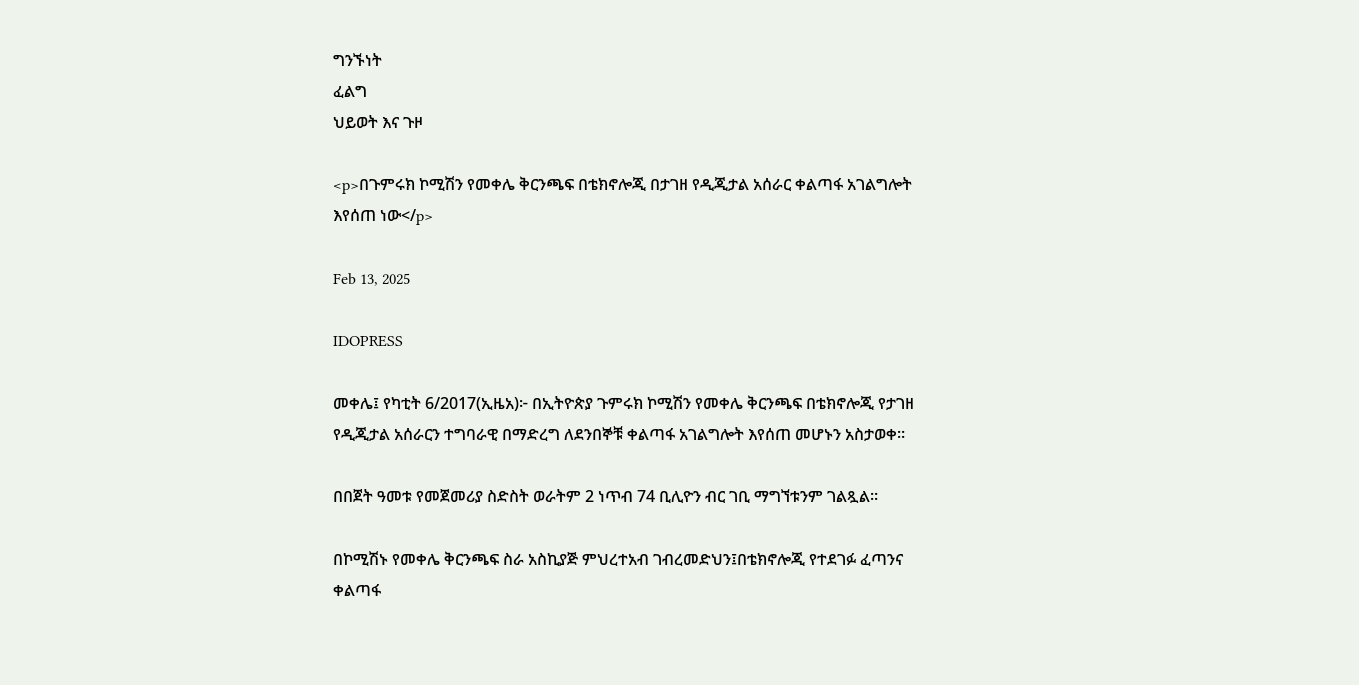ግንኙነት
ፈልግ
ህይወት እና ጉዞ

<p>በጉምሩክ ኮሚሽን የመቀሌ ቅርንጫፍ በቴክኖሎጂ በታገዘ የዲጂታል አሰራር ቀልጣፋ አገልግሎት እየሰጠ ነው</p>

Feb 13, 2025

IDOPRESS

መቀሌ፤ የካቲት 6/2017(ኢዜአ)፦ በኢትዮጵያ ጉምሩክ ኮሚሽን የመቀሌ ቅርንጫፍ በቴክኖሎጂ የታገዘ የዲጂታል አሰራርን ተግባራዊ በማድረግ ለደንበኞቹ ቀልጣፋ አገልግሎት እየሰጠ መሆኑን አስታወቀ።

በበጀት ዓመቱ የመጀመሪያ ስድስት ወራትም 2 ነጥብ 74 ቢሊዮን ብር ገቢ ማግኘቱንም ገልጿል።

በኮሚሽኑ የመቀሌ ቅርንጫፍ ስራ አስኪያጅ ምህረተአብ ገብረመድህን፤በቴክኖሎጂ የተደገፉ ፈጣንና ቀልጣፋ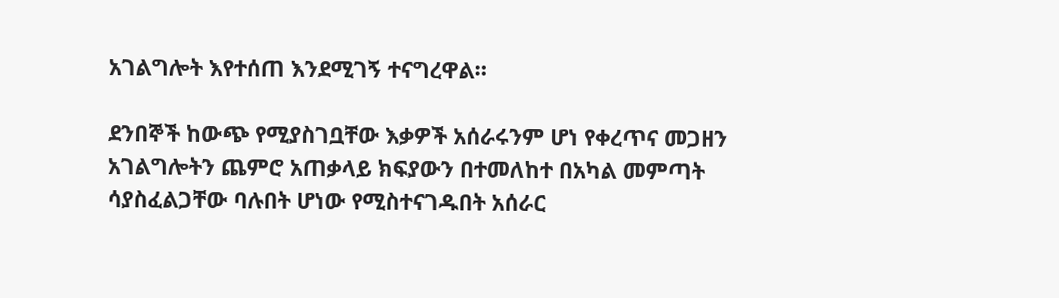አገልግሎት እየተሰጠ እንደሚገኝ ተናግረዋል።

ደንበኞች ከውጭ የሚያስገቧቸው እቃዎች አሰራሩንም ሆነ የቀረጥና መጋዘን አገልግሎትን ጨምሮ አጠቃላይ ክፍያውን በተመለከተ በአካል መምጣት ሳያስፈልጋቸው ባሉበት ሆነው የሚስተናገዱበት አሰራር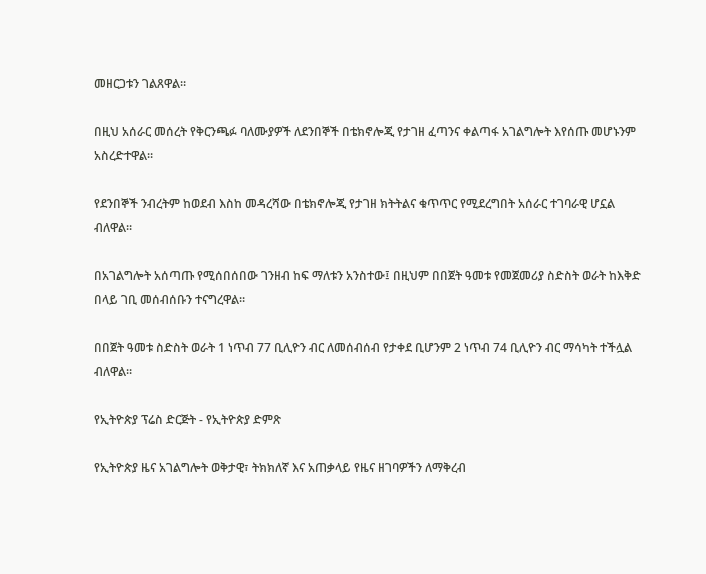መዘርጋቱን ገልጸዋል።

በዚህ አሰራር መሰረት የቅርንጫፉ ባለሙያዎች ለደንበኞች በቴክኖሎጂ የታገዘ ፈጣንና ቀልጣፋ አገልግሎት እየሰጡ መሆኑንም አስረድተዋል።

የደንበኞች ንብረትም ከወደብ እስከ መዳረሻው በቴክኖሎጂ የታገዘ ክትትልና ቁጥጥር የሚደረግበት አሰራር ተገባራዊ ሆኗል ብለዋል።

በአገልግሎት አሰጣጡ የሚሰበሰበው ገንዘብ ከፍ ማለቱን አንስተው፤ በዚህም በበጀት ዓመቱ የመጀመሪያ ስድስት ወራት ከእቅድ በላይ ገቢ መሰብሰቡን ተናግረዋል።

በበጀት ዓመቱ ስድስት ወራት 1 ነጥብ 77 ቢሊዮን ብር ለመሰብሰብ የታቀደ ቢሆንም 2 ነጥብ 74 ቢሊዮን ብር ማሳካት ተችሏል ብለዋል።

የኢትዮጵያ ፕሬስ ድርጅት - የኢትዮጵያ ድምጽ

የኢትዮጵያ ዜና አገልግሎት ወቅታዊ፣ ትክክለኛ እና አጠቃላይ የዜና ዘገባዎችን ለማቅረብ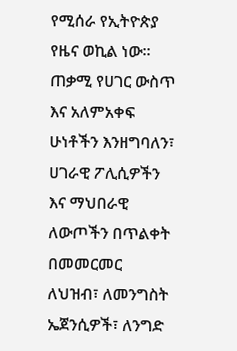የሚሰራ የኢትዮጵያ የዜና ወኪል ነው። ጠቃሚ የሀገር ውስጥ እና አለምአቀፍ ሁነቶችን እንዘግባለን፣ ሀገራዊ ፖሊሲዎችን እና ማህበራዊ ለውጦችን በጥልቀት በመመርመር ለህዝብ፣ ለመንግስት ኤጀንሲዎች፣ ለንግድ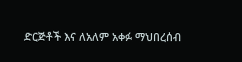ድርጅቶች እና ለአለም አቀፉ ማህበረሰብ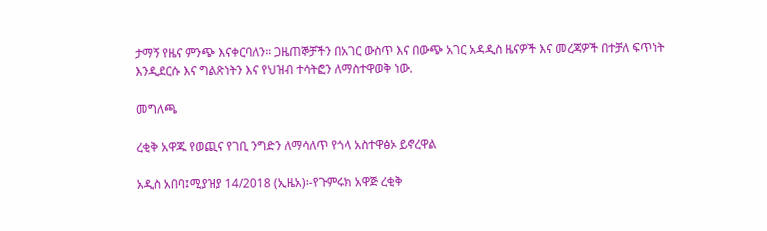ታማኝ የዜና ምንጭ እናቀርባለን። ጋዜጠኞቻችን በአገር ውስጥ እና በውጭ አገር አዳዲስ ዜናዎች እና መረጃዎች በተቻለ ፍጥነት እንዲደርሱ እና ግልጽነትን እና የህዝብ ተሳትፎን ለማስተዋወቅ ነው.

መግለጫ

ረቂቅ አዋጁ የወጪና የገቢ ንግድን ለማሳለጥ የጎላ አስተዋፅኦ ይኖረዋል

አዲስ አበባ፤ሚያዝያ 14/2018 (ኢዜአ)፡-የጉምሩክ አዋጅ ረቂቅ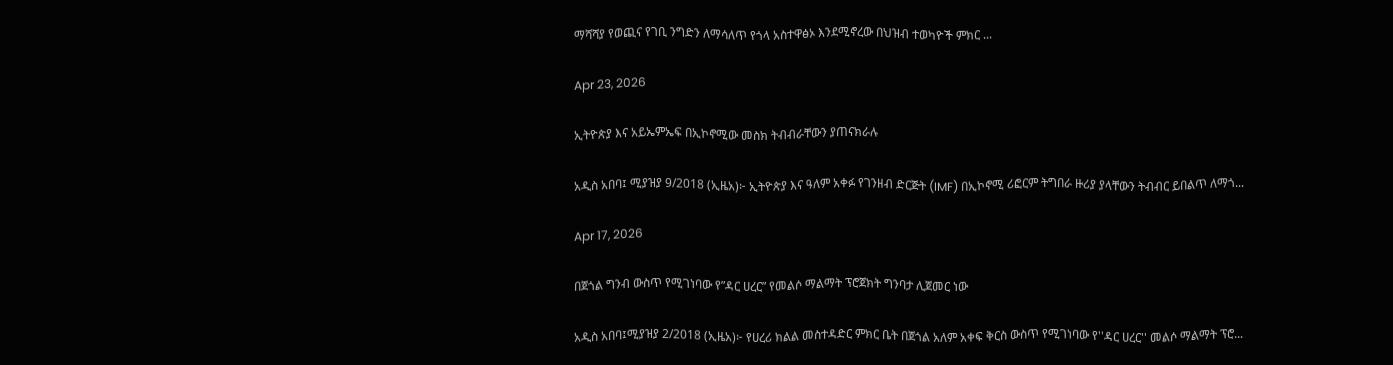ማሻሻያ የወጪና የገቢ ንግድን ለማሳለጥ የጎላ አስተዋፅኦ እንደሚኖረው በህዝብ ተወካዮች ምክር ...

Apr 23, 2026

ኢትዮጵያ እና አይኤምኤፍ በኢኮኖሚው መስክ ትብብራቸውን ያጠናክራሉ

አዲስ አበባ፤ ሚያዝያ 9/2018 (ኢዜአ)፦ ኢትዮጵያ እና ዓለም አቀፉ የገንዘብ ድርጅት (IMF) በኢኮኖሚ ሪፎርም ትግበራ ዙሪያ ያላቸውን ትብብር ይበልጥ ለማጎ...

Apr 17, 2026

በጀጎል ግንብ ውስጥ የሚገነባው የ”ዳር ሀረር” የመልሶ ማልማት ፕሮጀክት ግንባታ ሊጀመር ነው

አዲስ አበባ፤ሚያዝያ 2/2018 (ኢዜአ)፦ የሀረሪ ክልል መስተዳድር ምክር ቤት በጀጎል አለም አቀፍ ቅርስ ውስጥ የሚገነባው የ''ዳር ሀረር'' መልሶ ማልማት ፕሮ...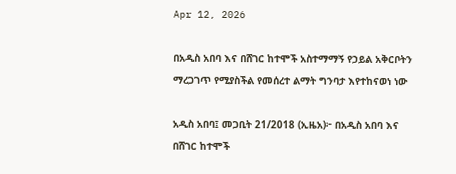Apr 12, 2026

በአዲስ አበባ እና በሸገር ከተሞች አስተማማኝ የኃይል አቅርቦትን ማረጋገጥ የሚያስችል የመሰረተ ልማት ግንባታ እየተከናወነ ነው

አዲስ አበባ፤ መጋቢት 21/2018 (ኢዜአ)፦ በአዲስ አበባ እና በሸገር ከተሞች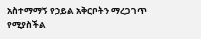አስተማማኝ የኃይል አቅርቦትን ማረጋገጥ የሚያስችል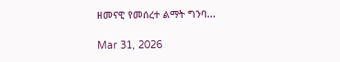ዘመናዊ የመሰረተ ልማት ግንባ...

Mar 31, 2026